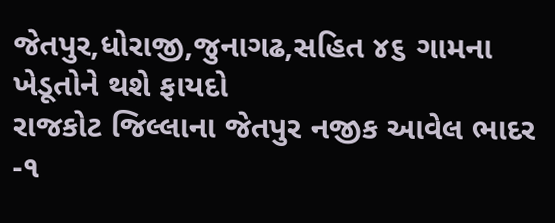જેતપુર,ધોરાજી,જુનાગઢ,સહિત ૪૬ ગામના ખેડૂતોને થશે ફાયદો
રાજકોટ જિલ્લાના જેતપુર નજીક આવેલ ભાદર -૧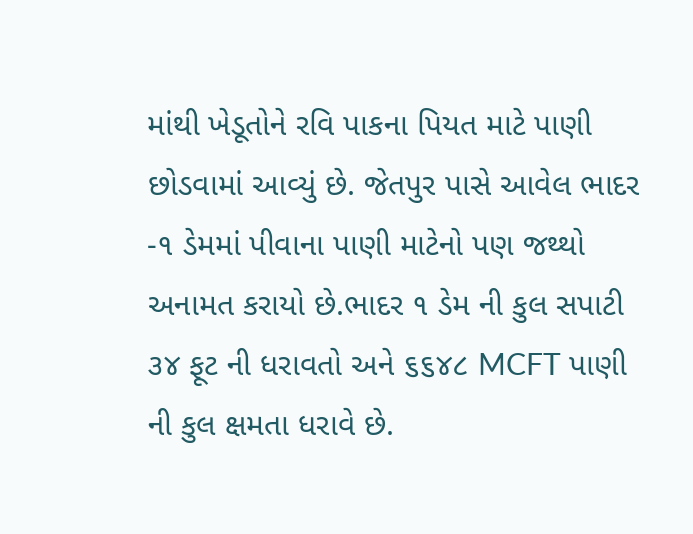માંથી ખેડૂતોને રવિ પાકના પિયત માટે પાણી છોડવામાં આવ્યું છે. જેતપુર પાસે આવેલ ભાદર -૧ ડેમમાં પીવાના પાણી માટેનો પણ જથ્થો અનામત કરાયો છે.ભાદર ૧ ડેમ ની કુલ સપાટી ૩૪ ફૂટ ની ધરાવતો અને ૬૬૪૮ MCFT પાણી ની કુલ ક્ષમતા ધરાવે છે.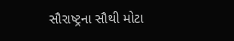સૌરાષ્ટ્રના સૌથી મોટા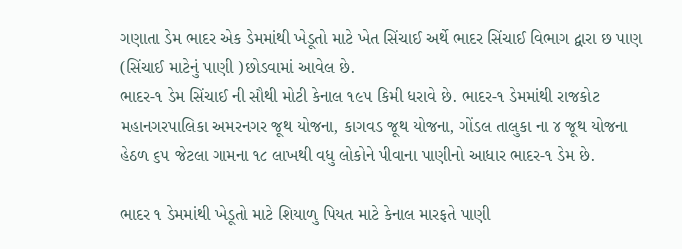ગણાતા ડેમ ભાદર એક ડેમમાંથી ખેડૂતો માટે ખેત સિંચાઈ અર્થે ભાદર સિંચાઈ વિભાગ દ્વારા છ પાણ (સિંચાઈ માટેનું પાણી )છોડવામાં આવેલ છે.
ભાદર-૧ ડેમ સિંચાઈ ની સૌથી મોટી કેનાલ ૧૯૫ કિમી ધરાવે છે. ભાદર-૧ ડેમમાંથી રાજકોટ મહાનગરપાલિકા અમરનગર જૂથ યોજના, કાગવડ જૂથ યોજના, ગોંડલ તાલુકા ના ૪ જૂથ યોજના હેઠળ ૬૫ જેટલા ગામના ૧૮ લાખથી વધુ લોકોને પીવાના પાણીનો આધાર ભાદર-૧ ડેમ છે.

ભાદર ૧ ડેમમાંથી ખેડૂતો માટે શિયાળુ પિયત માટે કેનાલ મારફતે પાણી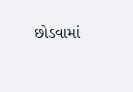છોડવામાં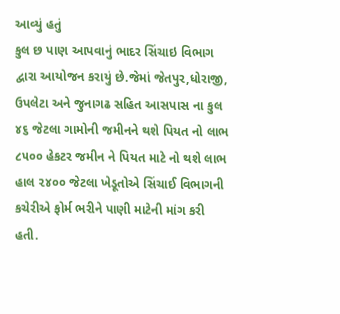આવ્યું હતું
કુલ છ પાણ આપવાનું ભાદર સિંચાઇ વિભાગ દ્વારા આયોજન કરાયું છે.જેમાં જેતપુર,ધોરાજી, ઉપલેટા અને જુનાગઢ સહિત આસપાસ ના કુલ ૪૬ જેટલા ગામોની જમીનને થશે પિયત નો લાભ ૮૫૦૦ હેકટર જમીન ને પિયત માટે નો થશે લાભ હાલ ૨૪૦૦ જેટલા ખેડૂતોએ સિંચાઈ વિભાગની કચેરીએ ફોર્મ ભરીને પાણી માટેની માંગ કરી હતી.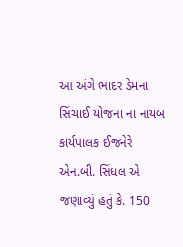આ અંગે ભાદર ડેમના સિંચાઈ યોજના ના નાયબ કાર્યપાલક ઈજનેરે એન.બી. સિંધલ એ જણાવ્યું હતું કે. 150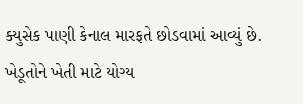ક્યુસેક પાણી કેનાલ મારફતે છોડવામાં આવ્યું છે. ખેડૂતોને ખેતી માટે યોગ્ય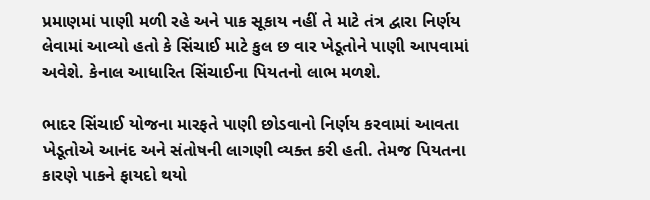પ્રમાણમાં પાણી મળી રહે અને પાક સૂકાય નહીં તે માટે તંત્ર દ્વારા નિર્ણય લેવામાં આવ્યો હતો કે સિંચાઈ માટે કુલ છ વાર ખેડૂતોને પાણી આપવામાં અવેશે. કેનાલ આધારિત સિંચાઈના પિયતનો લાભ મળશે.

ભાદર સિંચાઈ યોજના મારફતે પાણી છોડવાનો નિર્ણય કરવામાં આવતા ખેડૂતોએ આનંદ અને સંતોષની લાગણી વ્યક્ત કરી હતી. તેમજ પિયતના કારણે પાકને ફાયદો થયો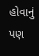હોવાનું પણ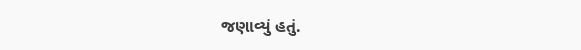જણાવ્યું હતું.